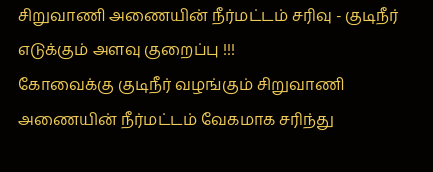சிறுவாணி அணையின் நீர்மட்டம் சரிவு - குடிநீர் எடுக்கும் அளவு குறைப்பு !!!
கோவைக்கு குடிநீர் வழங்கும் சிறுவாணி அணையின் நீர்மட்டம் வேகமாக சரிந்து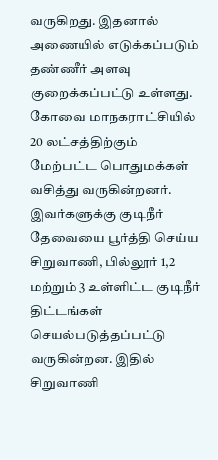வருகிறது. இதனால் அணையில் எடுக்கப்படும் தண்ணீர் அளவு குறைக்கப்பட்டு உள்ளது.
கோவை மாநகராட்சியில் 20 லட்சத்திற்கும் மேற்பட்ட பொதுமக்கள் வசித்து வருகின்றனர். இவர்களுக்கு குடிநீர் தேவையை பூர்த்தி செய்ய சிறுவாணி, பில்லூர் 1,2 மற்றும் 3 உள்ளிட்ட குடிநீர் திட்டங்கள் செயல்படுத்தப்பட்டு வருகின்றன. இதில் சிறுவாணி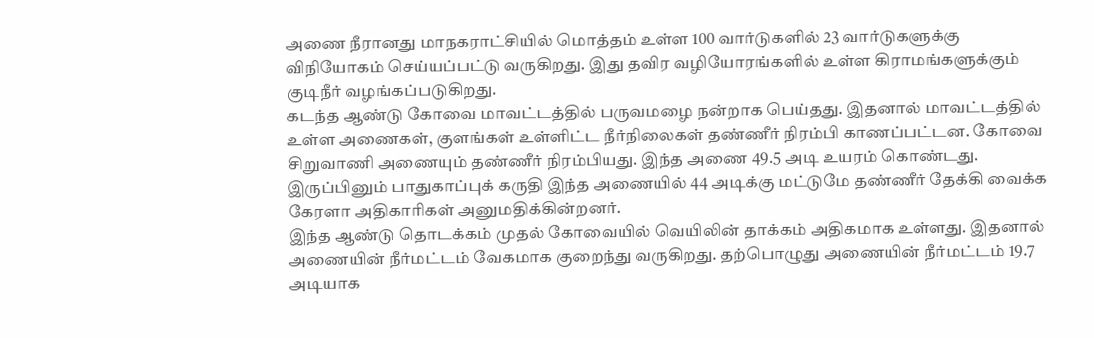அணை நீரானது மாநகராட்சியில் மொத்தம் உள்ள 100 வார்டுகளில் 23 வார்டுகளுக்கு விநியோகம் செய்யப்பட்டு வருகிறது. இது தவிர வழியோரங்களில் உள்ள கிராமங்களுக்கும் குடிநீர் வழங்கப்படுகிறது.
கடந்த ஆண்டு கோவை மாவட்டத்தில் பருவமழை நன்றாக பெய்தது. இதனால் மாவட்டத்தில் உள்ள அணைகள், குளங்கள் உள்ளிட்ட நீர்நிலைகள் தண்ணீர் நிரம்பி காணப்பட்டன. கோவை சிறுவாணி அணையும் தண்ணீர் நிரம்பியது. இந்த அணை 49.5 அடி உயரம் கொண்டது. இருப்பினும் பாதுகாப்புக் கருதி இந்த அணையில் 44 அடிக்கு மட்டுமே தண்ணீர் தேக்கி வைக்க கேரளா அதிகாரிகள் அனுமதிக்கின்றனர்.
இந்த ஆண்டு தொடக்கம் முதல் கோவையில் வெயிலின் தாக்கம் அதிகமாக உள்ளது. இதனால் அணையின் நீர்மட்டம் வேகமாக குறைந்து வருகிறது. தற்பொழுது அணையின் நீர்மட்டம் 19.7 அடியாக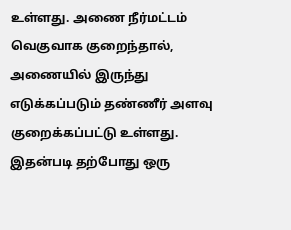உள்ளது. அணை நீர்மட்டம் வெகுவாக குறைந்தால், அணையில் இருந்து எடுக்கப்படும் தண்ணீர் அளவு குறைக்கப்பட்டு உள்ளது. இதன்படி தற்போது ஒரு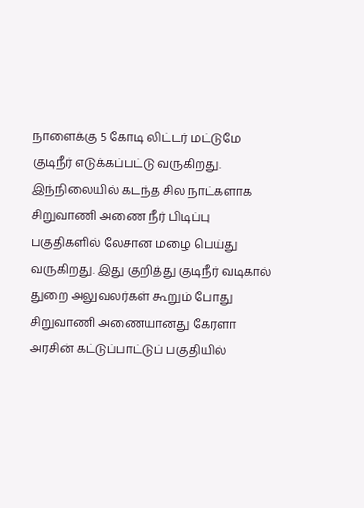நாளைக்கு 5 கோடி லிட்டர் மட்டுமே குடிநீர் எடுக்கப்பட்டு வருகிறது. இந்நிலையில் கடந்த சில நாட்களாக சிறுவாணி அணை நீர் பிடிப்பு பகுதிகளில் லேசான மழை பெய்து வருகிறது. இது குறித்து குடிநீர் வடிகால் துறை அலுவலர்கள் கூறும் போது
சிறுவாணி அணையானது கேரளா அரசின் கட்டுப்பாட்டுப் பகுதியில்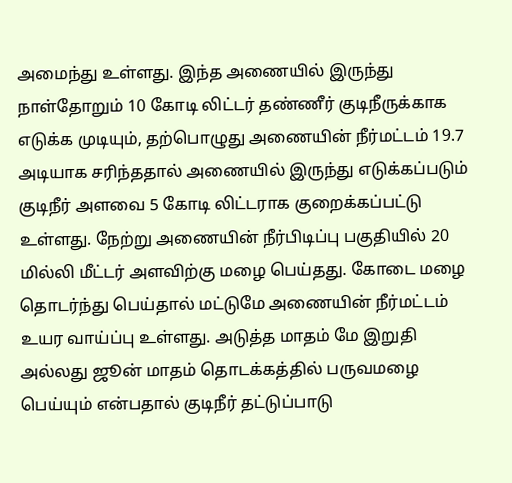அமைந்து உள்ளது. இந்த அணையில் இருந்து நாள்தோறும் 10 கோடி லிட்டர் தண்ணீர் குடிநீருக்காக எடுக்க முடியும், தற்பொழுது அணையின் நீர்மட்டம் 19.7 அடியாக சரிந்ததால் அணையில் இருந்து எடுக்கப்படும் குடிநீர் அளவை 5 கோடி லிட்டராக குறைக்கப்பட்டு உள்ளது. நேற்று அணையின் நீர்பிடிப்பு பகுதியில் 20 மில்லி மீட்டர் அளவிற்கு மழை பெய்தது. கோடை மழை தொடர்ந்து பெய்தால் மட்டுமே அணையின் நீர்மட்டம் உயர வாய்ப்பு உள்ளது. அடுத்த மாதம் மே இறுதி அல்லது ஜூன் மாதம் தொடக்கத்தில் பருவமழை பெய்யும் என்பதால் குடிநீர் தட்டுப்பாடு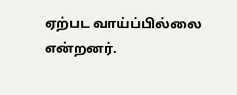ஏற்பட வாய்ப்பில்லை என்றனர்.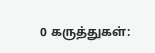0 கருத்துகள்: